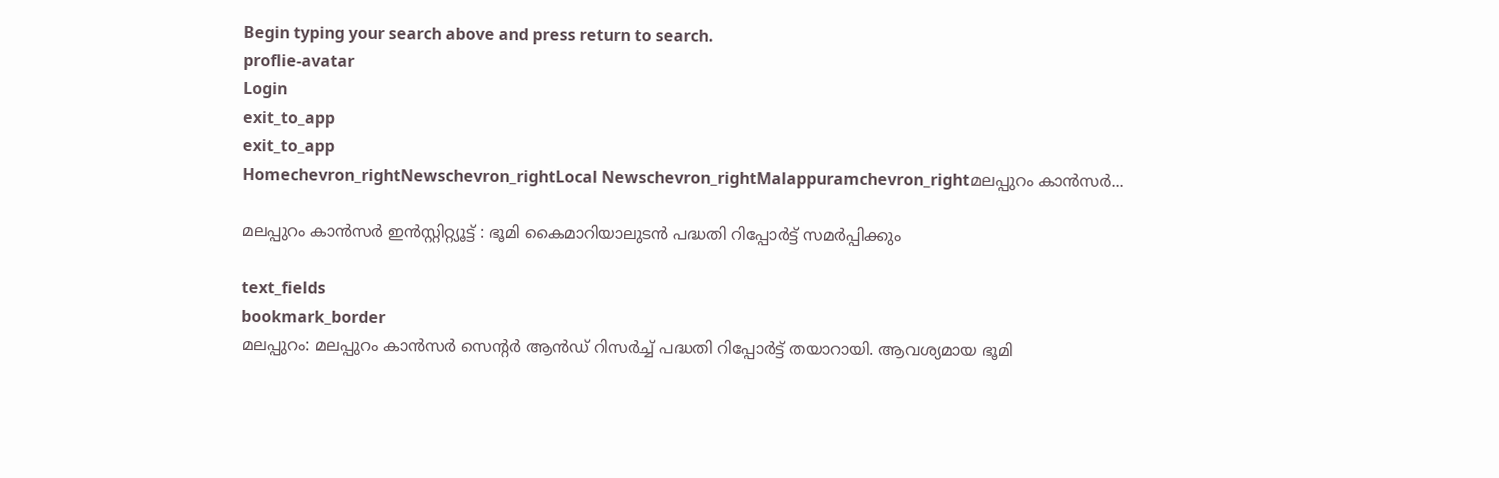Begin typing your search above and press return to search.
proflie-avatar
Login
exit_to_app
exit_to_app
Homechevron_rightNewschevron_rightLocal Newschevron_rightMalappuramchevron_rightമലപ്പുറം കാന്‍സര്‍...

മലപ്പുറം കാന്‍സര്‍ ഇന്‍സ്റ്റിറ്റ്യൂട്ട് : ഭൂമി കൈമാറിയാലുടന്‍ പദ്ധതി റിപ്പോര്‍ട്ട് സമര്‍പ്പിക്കും

text_fields
bookmark_border
മലപ്പുറം: മലപ്പുറം കാന്‍സര്‍ സെന്‍റര്‍ ആന്‍ഡ് റിസര്‍ച്ച് പദ്ധതി റിപ്പോര്‍ട്ട് തയാറായി. ആവശ്യമായ ഭൂമി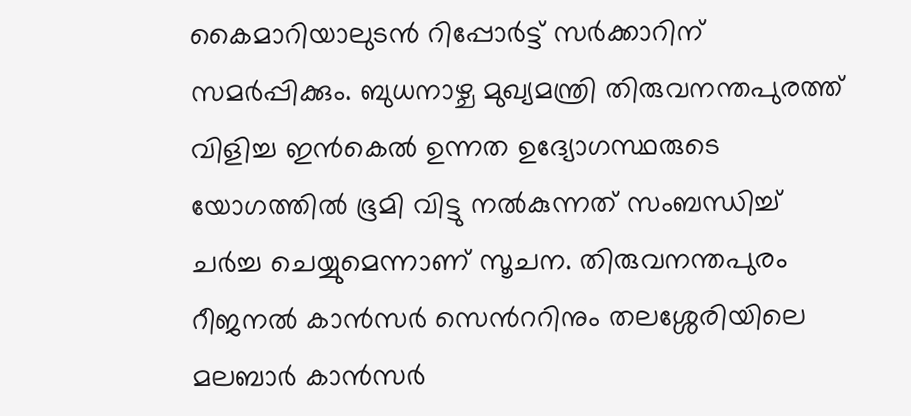കൈമാറിയാലുടന്‍ റിപ്പോര്‍ട്ട് സര്‍ക്കാറിന് സമര്‍പ്പിക്കും. ബുധനാഴ്ച മുഖ്യമന്ത്രി തിരുവനന്തപുരത്ത് വിളിച്ച ഇന്‍കെല്‍ ഉന്നത ഉദ്യോഗസ്ഥരുടെ യോഗത്തില്‍ ഭൂമി വിട്ടു നല്‍കുന്നത് സംബന്ധിച്ച് ചര്‍ച്ച ചെയ്യുമെന്നാണ് സൂചന. തിരുവനന്തപുരം റീജനല്‍ കാന്‍സര്‍ സെന്‍ററിനും തലശ്ശേരിയിലെ മലബാര്‍ കാന്‍സര്‍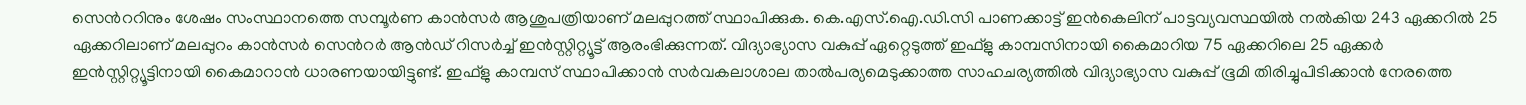സെന്‍ററിനും ശേഷം സംസ്ഥാനത്തെ സമ്പൂര്‍ണ കാന്‍സര്‍ ആശുപത്രിയാണ് മലപ്പുറത്ത് സ്ഥാപിക്കുക. കെ.എസ്.ഐ.ഡി.സി പാണക്കാട്ട് ഇന്‍കെലിന് പാട്ടവ്യവസ്ഥയില്‍ നല്‍കിയ 243 ഏക്കറില്‍ 25 ഏക്കറിലാണ് മലപ്പുറം കാന്‍സര്‍ സെന്‍റര്‍ ആന്‍ഡ് റിസര്‍ച്ച് ഇന്‍സ്റ്റിറ്റ്യൂട്ട് ആരംഭിക്കുന്നത്. വിദ്യാഭ്യാസ വകുപ്പ് ഏറ്റെടുത്ത് ഇഫ്ളു കാമ്പസിനായി കൈമാറിയ 75 ഏക്കറിലെ 25 ഏക്കര്‍ ഇന്‍സ്റ്റിറ്റ്യൂട്ടിനായി കൈമാറാന്‍ ധാരണയായിട്ടുണ്ട്. ഇഫ്ളു കാമ്പസ് സ്ഥാപിക്കാന്‍ സര്‍വകലാശാല താല്‍പര്യമെടുക്കാത്ത സാഹചര്യത്തില്‍ വിദ്യാഭ്യാസ വകുപ്പ് ഭൂമി തിരിച്ചുപിടിക്കാന്‍ നേരത്തെ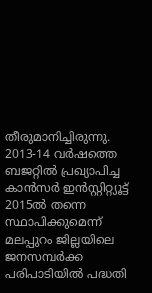തീരുമാനിച്ചിരുന്നു. 2013-14 വര്‍ഷത്തെ ബജറ്റില്‍ പ്രഖ്യാപിച്ച കാന്‍സര്‍ ഇന്‍സ്റ്റിറ്റ്യൂട്ട് 2015ല്‍ തന്നെ സ്ഥാപിക്കുമെന്ന് മലപ്പുറം ജില്ലയിലെ ജനസമ്പര്‍ക്ക പരിപാടിയില്‍ പദ്ധതി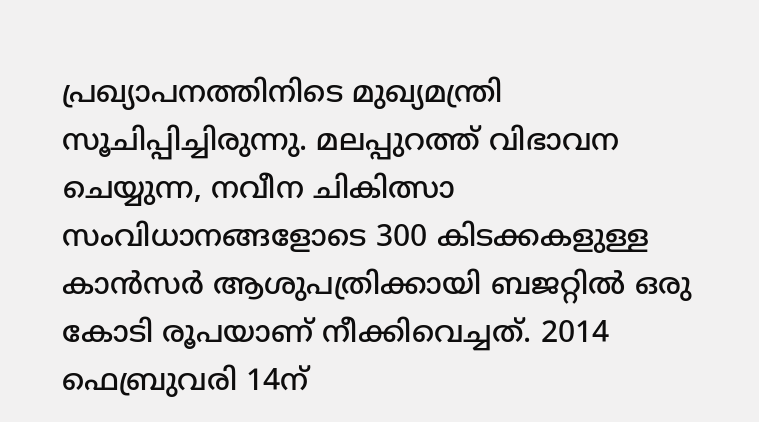പ്രഖ്യാപനത്തിനിടെ മുഖ്യമന്ത്രി സൂചിപ്പിച്ചിരുന്നു. മലപ്പുറത്ത് വിഭാവന ചെയ്യുന്ന, നവീന ചികിത്സാ സംവിധാനങ്ങളോടെ 300 കിടക്കകളുള്ള കാന്‍സര്‍ ആശുപത്രിക്കായി ബജറ്റില്‍ ഒരു കോടി രൂപയാണ് നീക്കിവെച്ചത്. 2014 ഫെബ്രുവരി 14ന്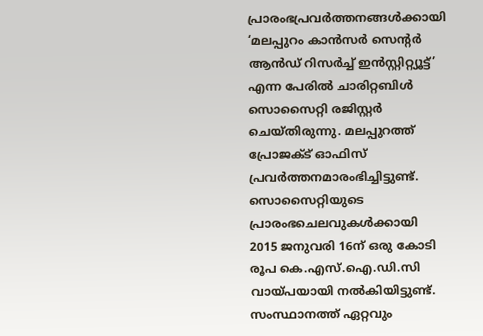പ്രാരംഭപ്രവര്‍ത്തനങ്ങള്‍ക്കായി ‘മലപ്പുറം കാന്‍സര്‍ സെന്‍റര്‍ ആന്‍ഡ് റിസര്‍ച്ച് ഇന്‍സ്റ്റിറ്റ്യൂട്ട്’ എന്ന പേരില്‍ ചാരിറ്റബിള്‍ സൊസൈറ്റി രജിസ്റ്റര്‍ ചെയ്തിരുന്നു. മലപ്പുറത്ത് പ്രോജക്ട് ഓഫിസ് പ്രവര്‍ത്തനമാരംഭിച്ചിട്ടുണ്ട്. സൊസൈറ്റിയുടെ പ്രാരംഭചെലവുകള്‍ക്കായി 2015 ജനുവരി 16ന് ഒരു കോടി രൂപ കെ.എസ്.ഐ.ഡി.സി വായ്പയായി നല്‍കിയിട്ടുണ്ട്. സംസ്ഥാനത്ത് ഏറ്റവും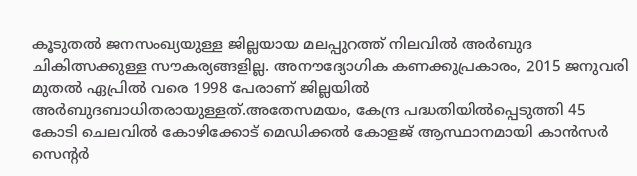കൂടുതല്‍ ജനസംഖ്യയുള്ള ജില്ലയായ മലപ്പുറത്ത് നിലവില്‍ അര്‍ബുദ ചികിത്സക്കുള്ള സൗകര്യങ്ങളില്ല. അനൗദ്യോഗിക കണക്കുപ്രകാരം, 2015 ജനുവരി മുതല്‍ ഏപ്രില്‍ വരെ 1998 പേരാണ് ജില്ലയില്‍ അര്‍ബുദബാധിതരായുള്ളത്.അതേസമയം, കേന്ദ്ര പദ്ധതിയില്‍പ്പെടുത്തി 45 കോടി ചെലവില്‍ കോഴിക്കോട് മെഡിക്കല്‍ കോളജ് ആസ്ഥാനമായി കാന്‍സര്‍ സെന്‍റര്‍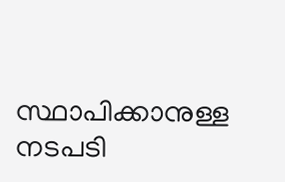സ്ഥാപിക്കാനുള്ള നടപടി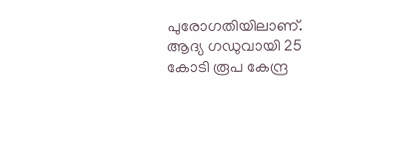പുരോഗതിയിലാണ്. ആദ്യ ഗഡുവായി 25 കോടി രൂപ കേന്ദ്ര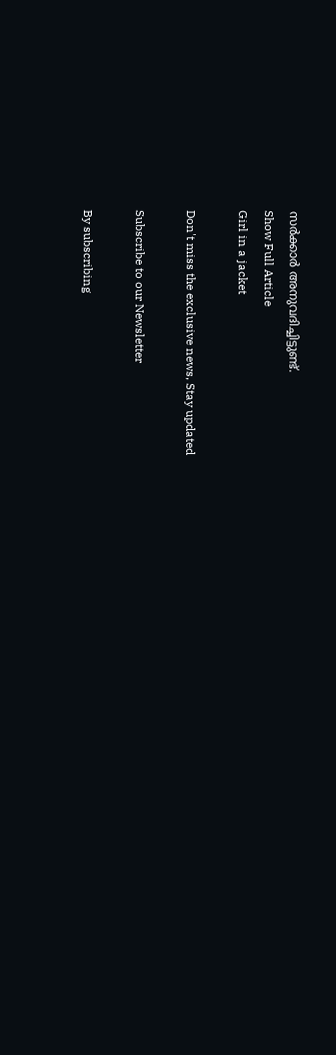സര്‍ക്കാര്‍ അനുവദിച്ചിട്ടുണ്ട്.
Show Full Article
Girl in a jacket

Don't miss the exclusive news, Stay updated

Subscribe to our Newsletter

By subscribing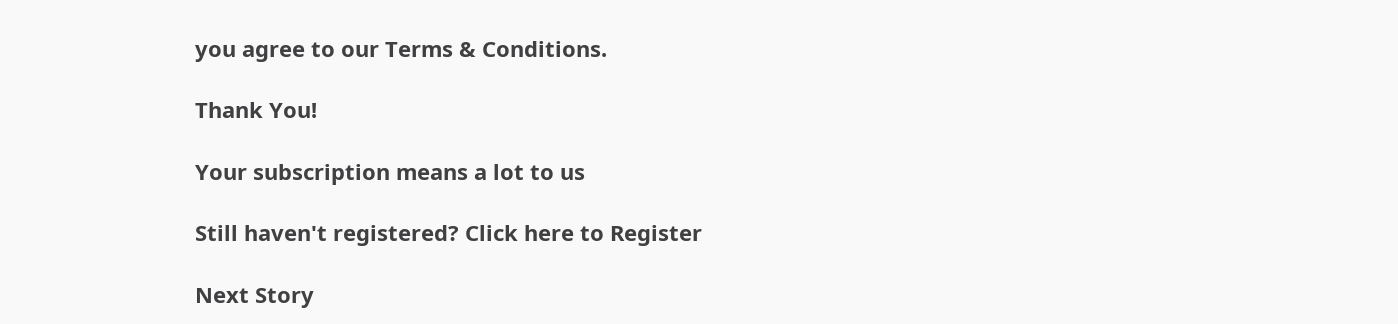you agree to our Terms & Conditions.

Thank You!

Your subscription means a lot to us

Still haven't registered? Click here to Register

Next Story